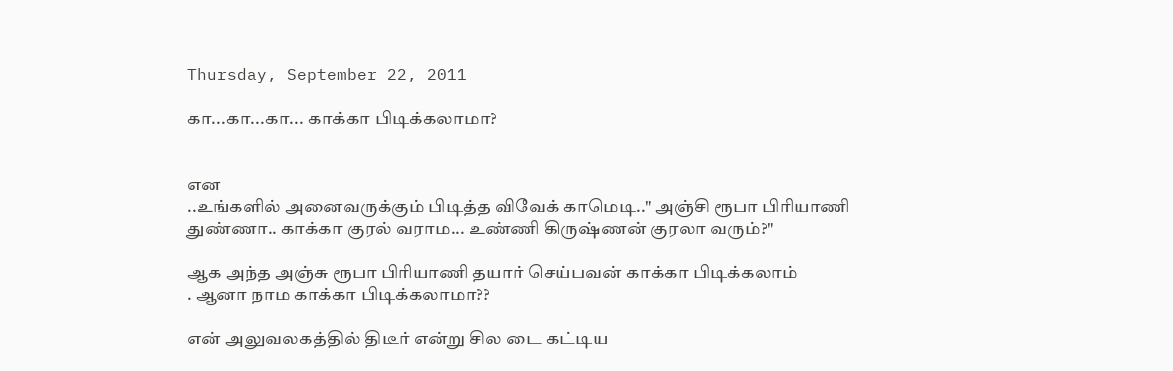Thursday, September 22, 2011

கா...கா...கா... காக்கா பிடிக்கலாமா?


என
..உங்களில் அனைவருக்கும் பிடித்த விவேக் காமெடி.." அஞ்சி ரூபா பிரியாணி துண்ணா.. காக்கா குரல் வராம... உண்ணி கிருஷ்ணன் குரலா வரும்?"

ஆக அந்த அஞ்சு ரூபா பிரியாணி தயார் செய்பவன் காக்கா பிடிக்கலாம்
. ஆனா நாம காக்கா பிடிக்கலாமா??

என் அலுவலகத்தில் திடீர் என்று சில டை கட்டிய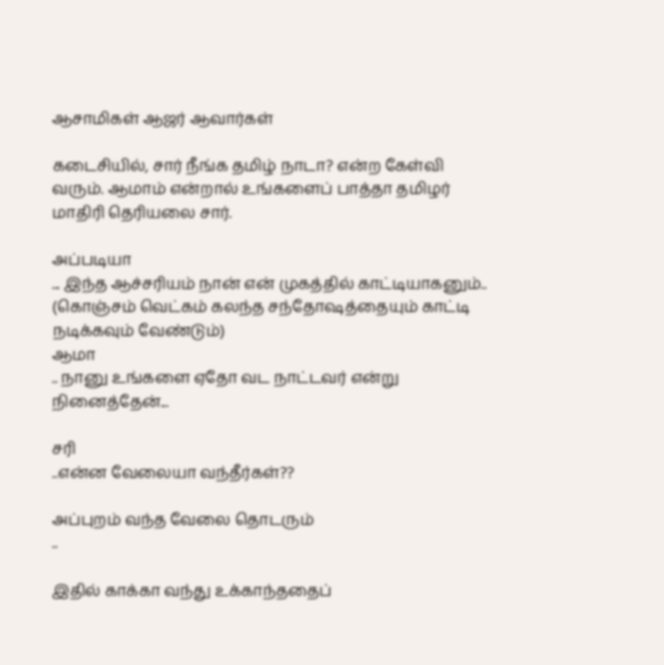ஆசாமிகள் ஆஜர் ஆவார்கள்

கடைசியில், சார் நீங்க தமிழ் நாடா? என்ற கேள்வி வரும். ஆமாம் என்றால் உங்களைப் பாத்தா தமிழர் மாதிரி தெரியலை சார்.

அப்படியா
... இந்த ஆச்சரியம் நான் என் முகத்தில் காட்டியாகனும்.. (கொஞ்சம் வெட்கம் கலந்த சந்தோஷத்தையும் காட்டி நடிக்கவும் வேண்டும்)
ஆமா
.. நானு உங்களை ஏதோ வட நாட்டவர் என்று நினைத்தேன்...

சரி
..என்ன வேலையா வந்தீர்கள்??

அப்புறம் வந்த வேலை தொடரும்
..

இதில் காக்கா வந்து உக்காந்ததைப்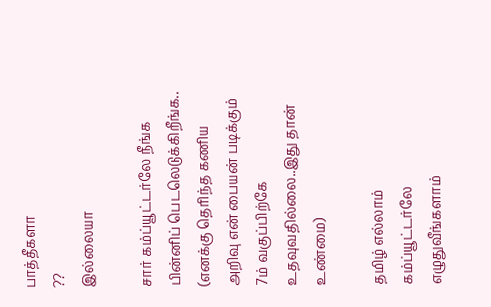பாத்தீகளா
??
இல்லையா

சார் கம்ப்யூட்டர்லே நீங்க பின்னிப் பெடலெடுக்கிறீங்க.. (எனக்கு தெரிந்த கணிய அறிவு என் பையன் படிக்கும் 7ம் வகுப்பிற்கே உதவுவதில்லை..இது தான் உண்மை)

தமிழ் எல்லாம் கம்ப்யூட்டர்லே எழுதுவீங்களாம்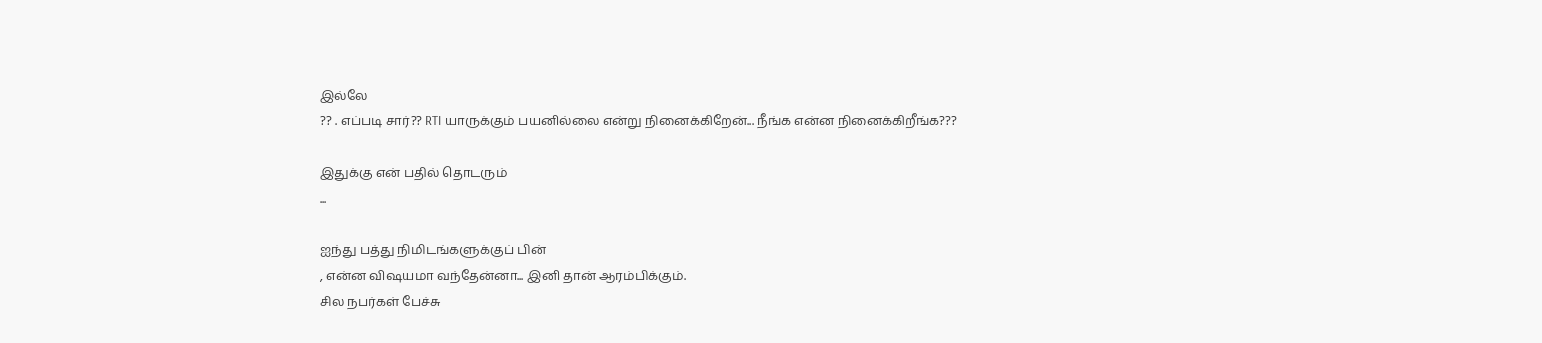இல்லே
?? . எப்படி சார்?? RTI யாருக்கும் பயனில்லை என்று நினைக்கிறேன்... நீங்க என்ன நினைக்கிறீங்க???

இதுக்கு என் பதில் தொடரும்
...

ஐந்து பத்து நிமிடங்களுக்குப் பின்
, என்ன விஷயமா வந்தேன்னா... இனி தான் ஆரம்பிக்கும்.
சில நபர்கள் பேச்சு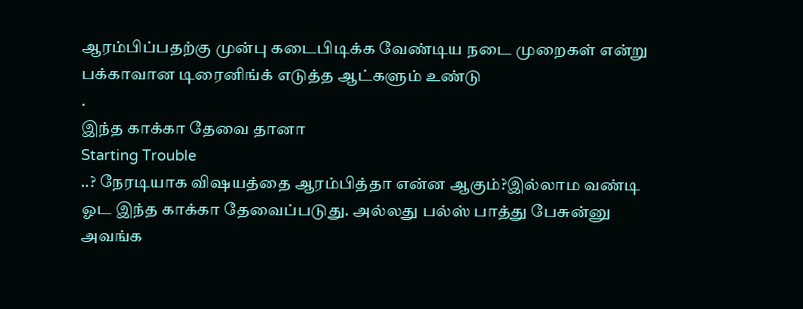ஆரம்பிப்பதற்கு முன்பு கடைபிடிக்க வேண்டிய நடை முறைகள் என்று பக்காவான டிரைனிங்க் எடுத்த ஆட்களும் உண்டு
.
இந்த காக்கா தேவை தானா
Starting Trouble
..? நேரடியாக விஷயத்தை ஆரம்பித்தா என்ன ஆகும்?இல்லாம வண்டி ஓட இந்த காக்கா தேவைப்படுது. அல்லது பல்ஸ் பாத்து பேசுன்னு அவங்க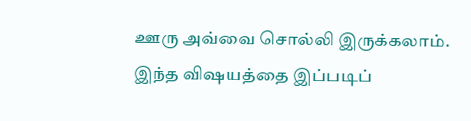ஊரு அவ்வை சொல்லி இருக்கலாம்.
இந்த விஷயத்தை இப்படிப்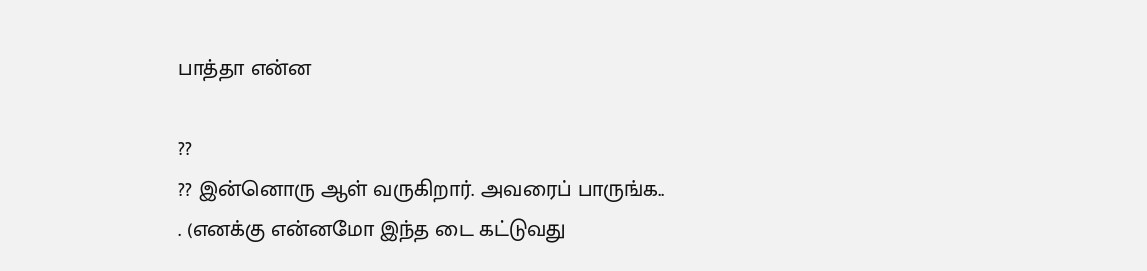பாத்தா என்ன

??
?? இன்னொரு ஆள் வருகிறார். அவரைப் பாருங்க..
. (எனக்கு என்னமோ இந்த டை கட்டுவது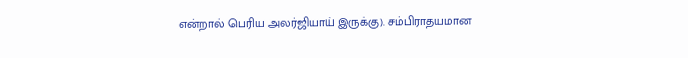என்றால் பெரிய அலர்ஜியாய் இருக்கு). சம்பிராதயமான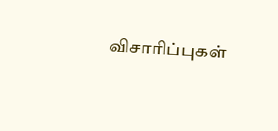விசாரிப்புகள்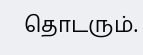தொடரும்.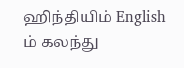ஹிந்தியிம் English ம் கலந்து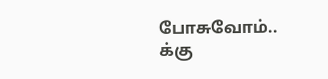போசுவோம்..
க்கு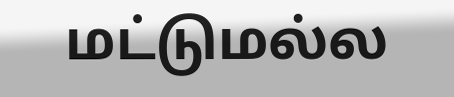மட்டுமல்ல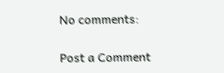No comments:

Post a Comment